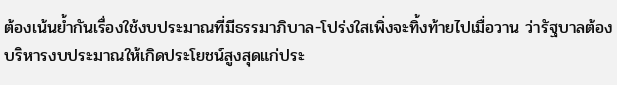ต้องเน้นย้ำกันเรื่องใช้งบประมาณที่มีธรรมาภิบาล-โปร่งใสเพิ่งจะทิ้งท้ายไปเมื่อวาน ว่ารัฐบาลต้องบริหารงบประมาณให้เกิดประโยชน์สูงสุดแก่ประ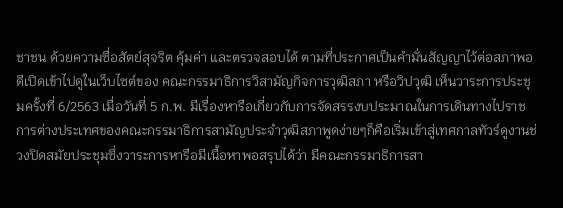ชาชน ด้วยความซื่อสัตย์สุจริต คุ้มค่า และตรวจสอบได้ ตามที่ประกาศเป็นคำมั่นสัญญาไว้ต่อสภาพอดีเปิดเข้าไปดูในเว็บไซต์ของ คณะกรรมาธิการวิสามัญกิจการวุฒิสภา หรือวิปวุฒิ เห็นวาระการประชุมครั้งที่ 6/2563 เมื่อวันที่ 5 ก.พ. มีเรื่องหารือเกี่ยวกับการจัดสรรงบประมาณในการเดินทางไปราชการต่างประเทศของคณะกรรมาธิการสามัญประจำวุฒิสภาพูดง่ายๆก็คือเริ่มเข้าสู่เทศกาลทัวร์ดูงานช่วงปิดสมัยประชุมซึ่งวาระการหารือมีเนื้อหาพอสรุปได้ว่า มีคณะกรรมาธิการสา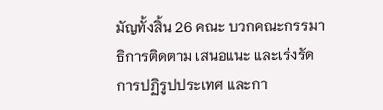มัญทั้งสิ้น 26 คณะ บวกคณะกรรมาธิการติดตาม เสนอแนะ และเร่งรัดการปฏิรูปประเทศ และกา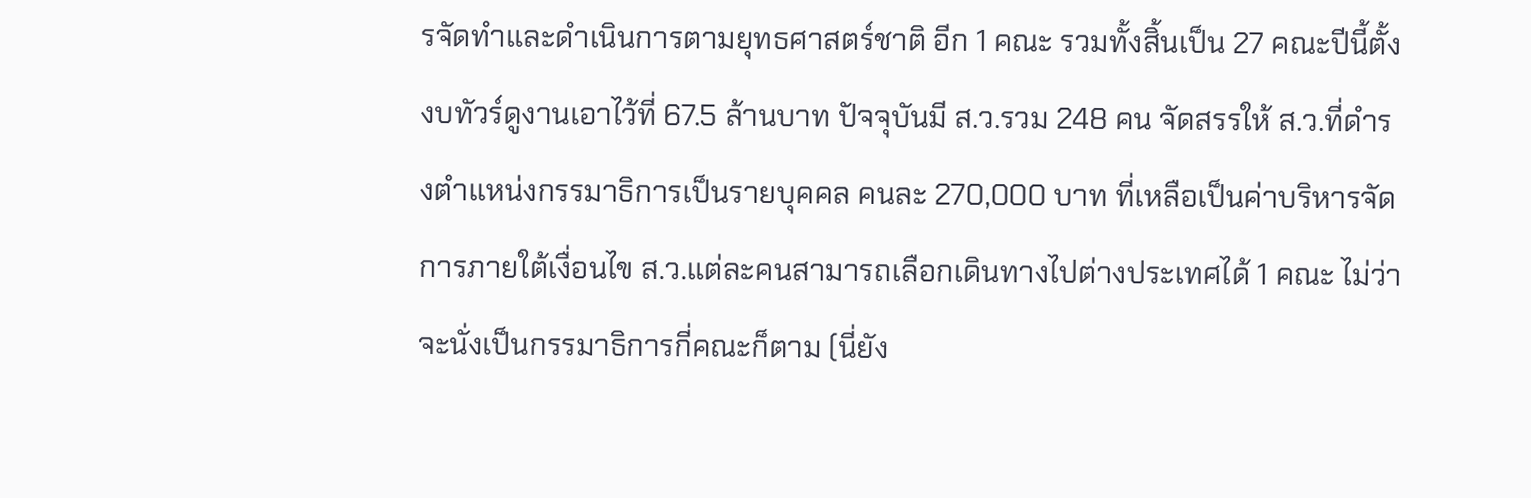รจัดทำและดำเนินการตามยุทธศาสตร์ชาติ อีก 1 คณะ รวมทั้งสิ้นเป็น 27 คณะปีนี้ตั้งงบทัวร์ดูงานเอาไว้ที่ 67.5 ล้านบาท ปัจจุบันมี ส.ว.รวม 248 คน จัดสรรให้ ส.ว.ที่ดำรงตำแหน่งกรรมาธิการเป็นรายบุคคล คนละ 270,000 บาท ที่เหลือเป็นค่าบริหารจัดการภายใต้เงื่อนไข ส.ว.แต่ละคนสามารถเลือกเดินทางไปต่างประเทศได้ 1 คณะ ไม่ว่าจะนั่งเป็นกรรมาธิการกี่คณะก็ตาม (นี่ยัง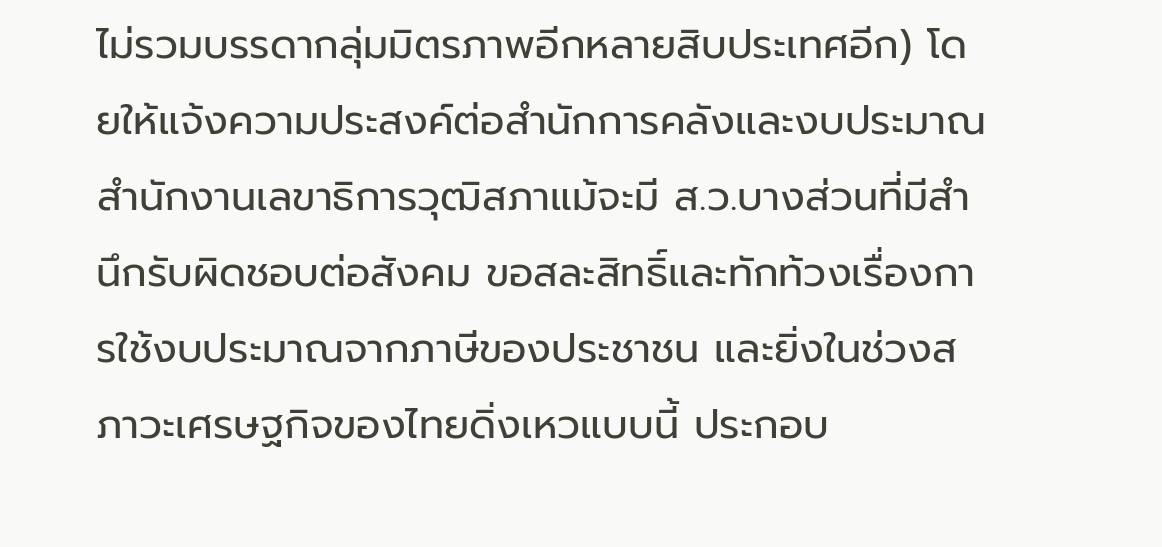ไม่รวมบรรดากลุ่มมิตรภาพอีกหลายสิบประเทศอีก) โดยให้แจ้งความประสงค์ต่อสำนักการคลังและงบประมาณ สำนักงานเลขาธิการวุฒิสภาแม้จะมี ส.ว.บางส่วนที่มีสำนึกรับผิดชอบต่อสังคม ขอสละสิทธิ์และทักท้วงเรื่องการใช้งบประมาณจากภาษีของประชาชน และยิ่งในช่วงสภาวะเศรษฐกิจของไทยดิ่งเหวแบบนี้ ประกอบ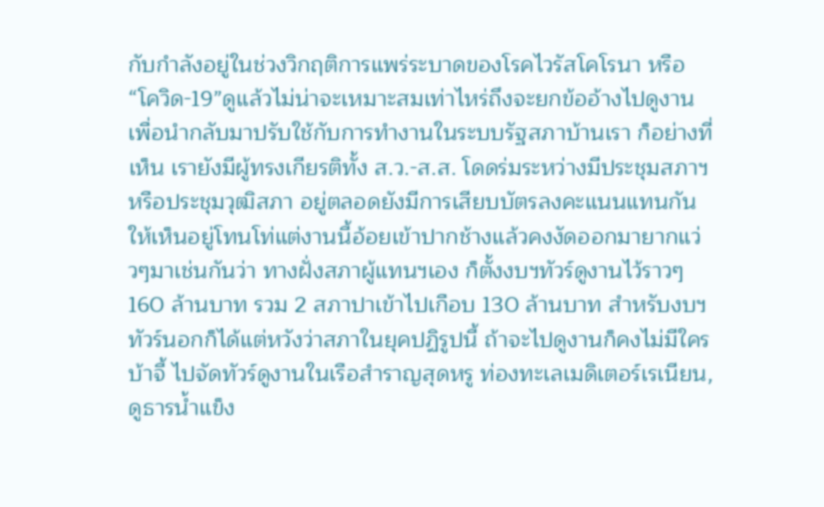กับกำลังอยู่ในช่วงวิกฤติการแพร่ระบาดของโรคไวรัสโคโรนา หรือ “โควิด-19”ดูแล้วไม่น่าจะเหมาะสมเท่าไหร่ถึงจะยกข้ออ้างไปดูงานเพื่อนำกลับมาปรับใช้กับการทำงานในระบบรัฐสภาบ้านเรา ก็อย่างที่เห็น เรายังมีผู้ทรงเกียรติทั้ง ส.ว.-ส.ส. โดดร่มระหว่างมีประชุมสภาฯ หรือประชุมวุฒิสภา อยู่ตลอดยังมีการเสียบบัตรลงคะแนนแทนกัน ให้เห็นอยู่โทนโท่แต่งานนี้อ้อยเข้าปากช้างแล้วคงงัดออกมายากแว่วๆมาเช่นกันว่า ทางฝั่งสภาผู้แทนฯเอง ก็ตั้งงบฯทัวร์ดูงานไว้ราวๆ 160 ล้านบาท รวม 2 สภาปาเข้าไปเกือบ 130 ล้านบาท สำหรับงบฯทัวร์นอกก็ได้แต่หวังว่าสภาในยุคปฏิรูปนี้ ถ้าจะไปดูงานก็คงไม่มีใครบ้าจี้ ไปจัดทัวร์ดูงานในเรือสำราญสุดหรู ท่องทะเลเมดิเตอร์เรเนียน, ดูธารน้ำแข็ง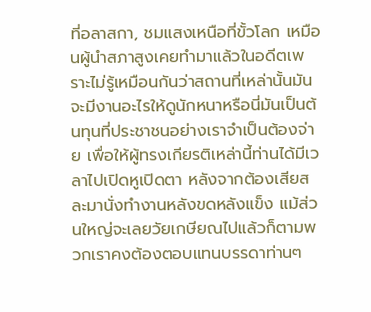ที่อลาสกา, ชมแสงเหนือที่ขั้วโลก เหมือนผู้นำสภาสูงเคยทำมาแล้วในอดีตเพราะไม่รู้เหมือนกันว่าสถานที่เหล่านั้นมันจะมีงานอะไรให้ดูนักหนาหรือนี่มันเป็นต้นทุนที่ประชาชนอย่างเราจำเป็นต้องจ่าย เพื่อให้ผู้ทรงเกียรติเหล่านี้ท่านได้มีเวลาไปเปิดหูเปิดตา หลังจากต้องเสียสละมานั่งทำงานหลังขดหลังแข็ง แม้ส่วนใหญ่จะเลยวัยเกษียณไปแล้วก็ตามพวกเราคงต้องตอบแทนบรรดาท่านๆ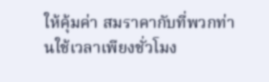ให้คุ้มค่า สมราคากับที่พวกท่านใช้เวลาเพียงชั่วโมง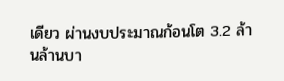เดียว ผ่านงบประมาณก้อนโต 3.2 ล้านล้านบา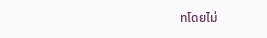ทโดยไม่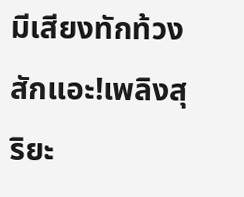มีเสียงทักท้วงสักแอะ!เพลิงสุริยะ